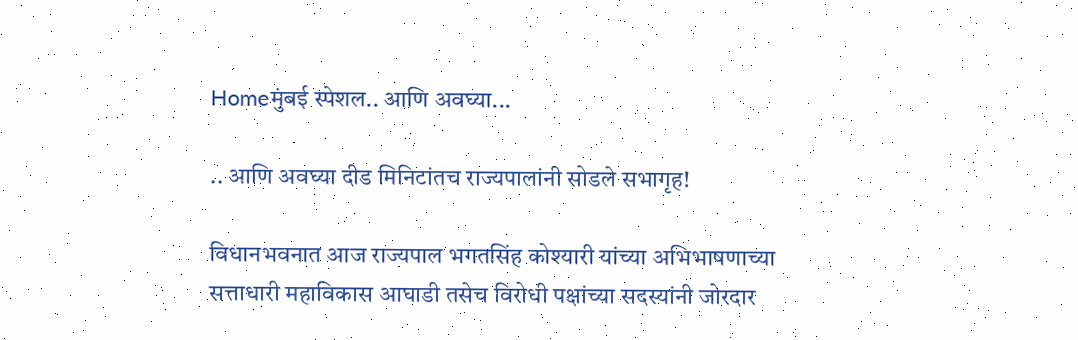Homeमुंबई स्पेशल.. आणि अवघ्या...

.. आणि अवघ्या दीड मिनिटांतच राज्यपालांनी सोडले सभागृह!

विधानभवनात आज राज्यपाल भगतसिंह कोश्यारी यांच्या अभिभाषणाच्या सत्ताधारी महाविकास आघाडी तसेच विरोधी पक्षांच्या सदस्यांनी जोरदार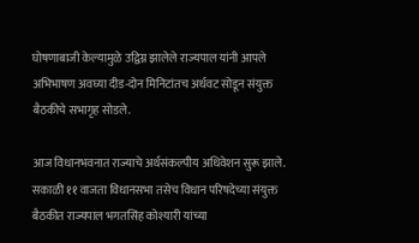घोषणाबाजी केल्यामुळे उद्विग्न झालेले राज्यपाल यांनी आपले अभिभाषण अवघ्या दीड-दोन मिनिटांतच अर्धवट सोडून संयुक्त बैठकीचे सभागृह सोडले.

आज विधानभवनात राज्याचे अर्थसंकल्पीय अधिवेशन सुरू झाले. सकाळी ११ वाजता विधानसभा तसेच विधान परिषदेच्या संयुक्त बैठकीत राज्यपाल भगतसिंह कोश्यारी यांच्या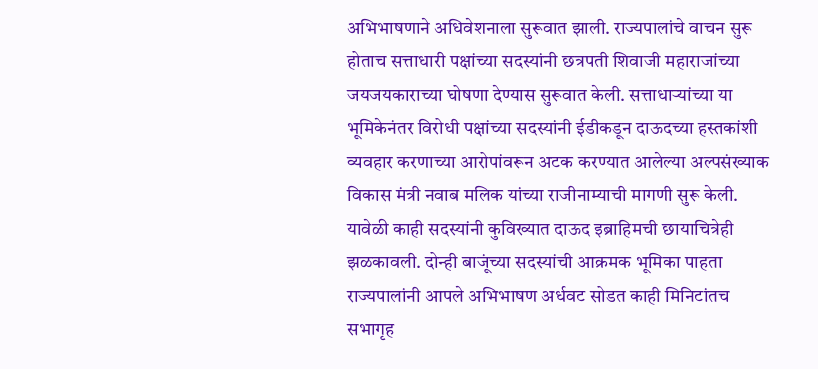अभिभाषणाने अधिवेशनाला सुरूवात झाली. राज्यपालांचे वाचन सुरू होताच सत्ताधारी पक्षांच्या सदस्यांनी छत्रपती शिवाजी महाराजांच्या जयजयकाराच्या घोषणा देण्यास सुरूवात केली. सत्ताधाऱ्यांच्या या भूमिकेनंतर विरोधी पक्षांच्या सदस्यांनी ईडीकडून दाऊदच्या हस्तकांशी व्यवहार करणाच्या आरोपांवरून अटक करण्यात आलेल्या अल्पसंख्याक विकास मंत्री नवाब मलिक यांच्या राजीनाम्याची मागणी सुरू केली. यावेळी काही सदस्यांनी कुविख्यात दाऊद इब्राहिमची छायाचित्रेही झळकावली. दोन्ही बाजूंच्या सदस्यांची आक्रमक भूमिका पाहता राज्यपालांनी आपले अभिभाषण अर्धवट सोडत काही मिनिटांतच सभागृह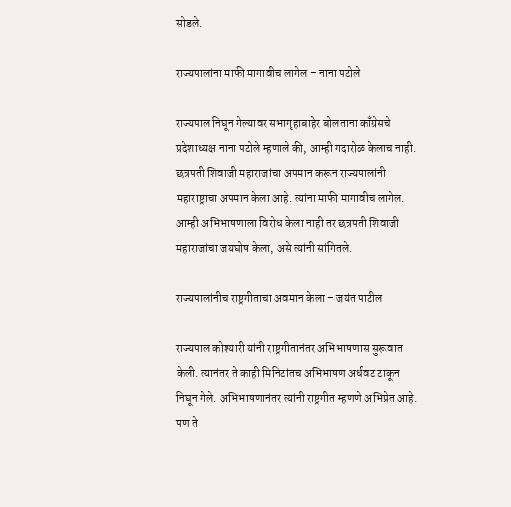सोडले.

राज्यपालांना माफी मागावीच लागेल – नाना पटोले

राज्यपाल निघून गेल्यावर सभागृहाबाहेर बोलताना काँग्रेसचे प्रदेशाध्यक्ष नाना पटोले म्हणाले की, आम्ही गदारोळ केलाच नाही. छत्रपती शिवाजी महाराजांचा अपमान करून राज्यपालांनी महाराष्ट्राचा अपमान केला आहे. त्यांना माफी मागावीच लागेल. आम्ही अभिभाषणाला विरोध केला नाही तर छत्रपती शिवाजी महाराजांचा जयघोष केला, असे त्यांनी सांगितले.

राज्यपालांनीच राष्ट्रगीताचा अवमान केला – जयंत पाटील

राज्यपाल कोश्यारी यांनी राष्ट्रगीतानंतर अभिभाषणास सुरूवात केली. त्यानंतर ते काही मिनिटांतच अभिभाषण अर्धवट टाकून निघून गेले. अभिभाषणानंतर त्यांनी राष्ट्रगीत म्हणणे अभिप्रेत आहे. पण ते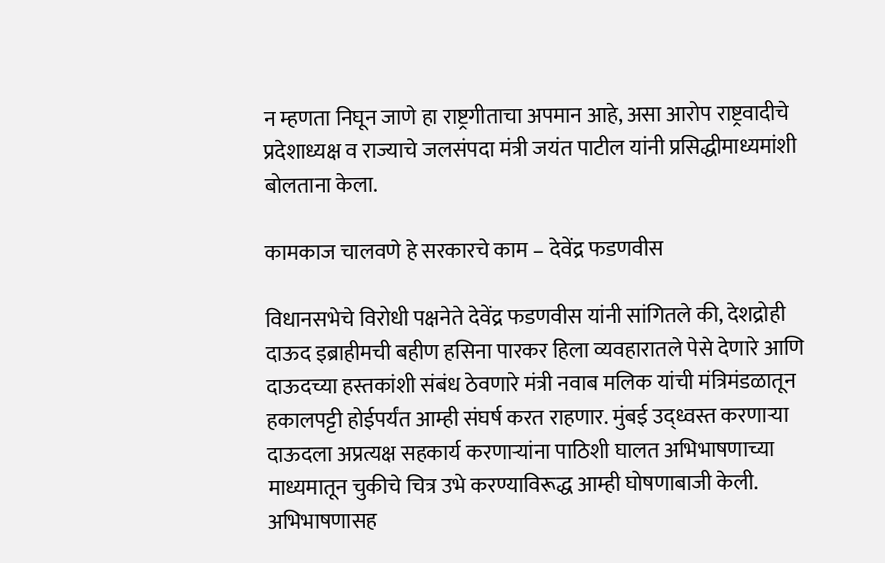न म्हणता निघून जाणे हा राष्ट्रगीताचा अपमान आहे, असा आरोप राष्ट्रवादीचे प्रदेशाध्यक्ष व राज्याचे जलसंपदा मंत्री जयंत पाटील यांनी प्रसिद्धीमाध्यमांशी बोलताना केला.

कामकाज चालवणे हे सरकारचे काम – देवेंद्र फडणवीस

विधानसभेचे विरोधी पक्षनेते देवेंद्र फडणवीस यांनी सांगितले की, देशद्रोही दाऊद इब्राहीमची बहीण हसिना पारकर हिला व्यवहारातले पेसे देणारे आणि दाऊदच्या हस्तकांशी संबंध ठेवणारे मंत्री नवाब मलिक यांची मंत्रिमंडळातून हकालपट्टी होईपर्यंत आम्ही संघर्ष करत राहणार. मुंबई उद्ध्वस्त करणाऱ्या दाऊदला अप्रत्यक्ष सहकार्य करणाऱ्यांना पाठिशी घालत अभिभाषणाच्या माध्यमातून चुकीचे चित्र उभे करण्याविरूद्ध आम्ही घोषणाबाजी केली. अभिभाषणासह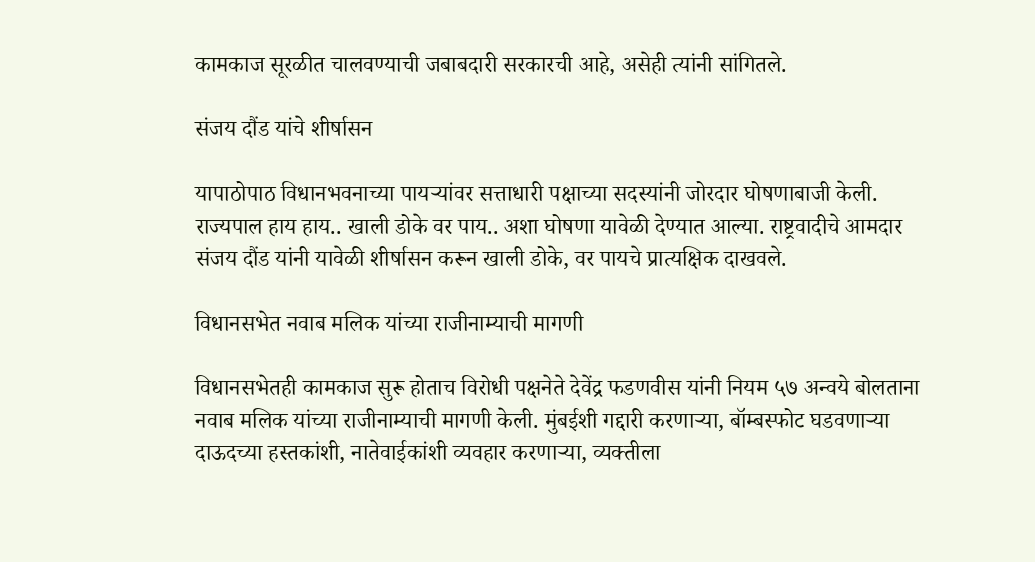कामकाज सूरळीत चालवण्याची जबाबदारी सरकारची आहे, असेही त्यांनी सांगितले.

संजय दौंड यांचे शीर्षासन

यापाठोपाठ विधानभवनाच्या पायऱ्यांवर सत्ताधारी पक्षाच्या सदस्यांनी जोरदार घोषणाबाजी केली. राज्यपाल हाय हाय.. खाली डोके वर पाय.. अशा घोषणा यावेळी देण्यात आल्या. राष्ट्रवादीचे आमदार संजय दौंड यांनी यावेळी शीर्षासन करून खाली डोके, वर पायचे प्रात्यक्षिक दाखवले.

विधानसभेत नवाब मलिक यांच्या राजीनाम्याची मागणी

विधानसभेतही कामकाज सुरू होताच विरोधी पक्षनेते देवेंद्र फडणवीस यांनी नियम ५७ अन्वये बोलताना नवाब मलिक यांच्या राजीनाम्याची मागणी केली. मुंबईशी गद्दारी करणाऱ्या, बॉम्बस्फोट घडवणाऱ्या दाऊदच्या हस्तकांशी, नातेवाईकांशी व्यवहार करणाऱ्या, व्यक्तीला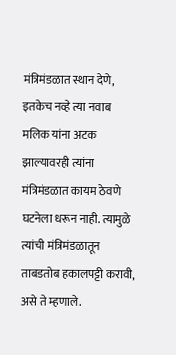मंत्रिमंडळात स्थान देणे, इतकेच नव्हे त्या नवाब मलिक यांना अटक झाल्यावरही त्यांना मंत्रिमंडळात कायम ठेवणे घटनेला धरून नाही. त्यामुळे त्यांची मंत्रिमंडळातून ताबडतोब हकालपट्टी करावी, असे ते म्हणाले.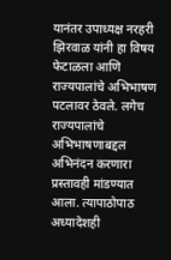यानंतर उपाध्यक्ष नरहरी झिरवाळ यांनी हा विषय फेटाळला आणि राज्यपालांचे अभिभाषण पटलावर ठेवले. लगेच राज्यपालांचे अभिभाषणाबद्दल अभिनंदन करणारा प्रस्तावही मांडण्यात आला. त्यापाठोपाठ अध्यादेशही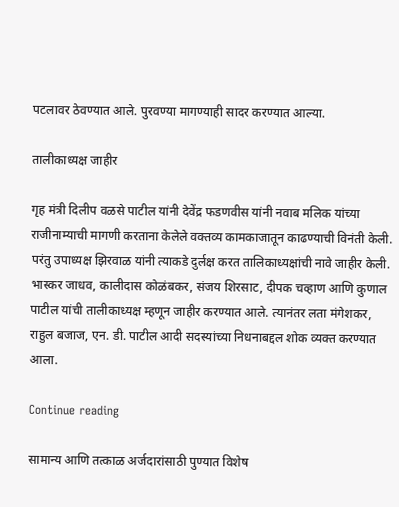पटलावर ठेवण्यात आले. पुरवण्या मागण्याही सादर करण्यात आल्या.

तालीकाध्यक्ष जाहीर

गृह मंत्री दिलीप वळसे पाटील यांनी देवेंद्र फडणवीस यांनी नवाब मलिक यांच्या राजीनाम्याची मागणी करताना केलेले वक्तव्य कामकाजातून काढण्याची विनंती केली. परंतु उपाध्यक्ष झिरवाळ यांनी त्याकडे दुर्लक्ष करत तालिकाध्यक्षांची नावे जाहीर केली. भास्कर जाधव, कालीदास कोळंबकर, संजय शिरसाट, दीपक चव्हाण आणि कुणाल पाटील यांची तालीकाध्यक्ष म्हणून जाहीर करण्यात आले. त्यानंतर लता मंगेशकर, राहुल बजाज, एन. डी. पाटील आदी सदस्यांच्या निधनाबद्दल शोक व्यक्त करण्यात आला.

Continue reading

सामान्य आणि तत्काळ अर्जदारांसाठी पुण्यात विशेष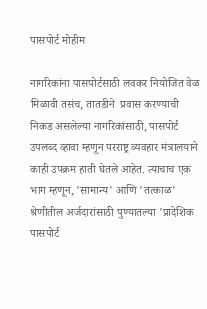पासपोर्ट मोहीम

नागरिकांना पासपोर्टसाठी लवकर नियोजित वेळ मिळावी तसंच, तातडीने  प्रवास करण्याची निकड असलेल्या नागरिकांसाठी, पासपोर्ट उपलब्द व्हावा म्हणून परराष्ट्र व्यवहार मंत्रालयाने काही उपक्रम हाती घेतले आहेत. त्याचाच एक भाग म्हणून, 'सामान्य' आणि 'तत्काळ' श्रेणीतील अर्जदारांसाठी पुण्यातल्या 'प्रादेशिक पासपोर्ट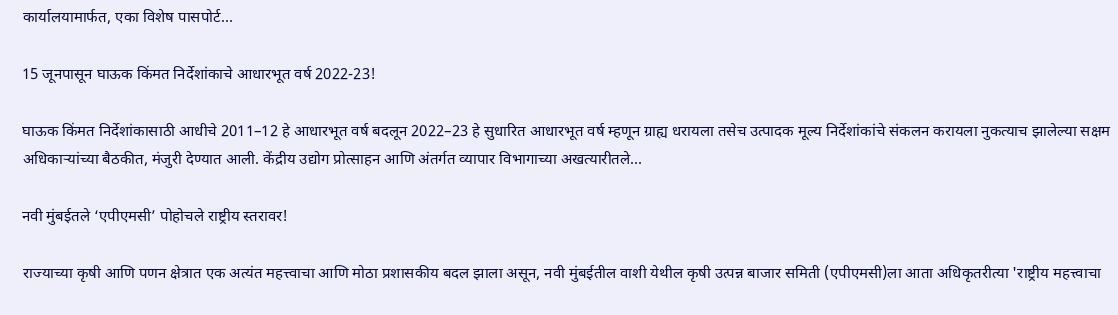कार्यालयामार्फत, एका विशेष पासपोर्ट...

15 जूनपासून घाऊक किंमत निर्देशांकाचे आधारभूत वर्ष 2022-23!

घाऊक किंमत निर्देशांकासाठी आधीचे 2011–12 हे आधारभूत वर्ष बदलून 2022–23 हे सुधारित आधारभूत वर्ष म्हणून ग्राह्य धरायला तसेच उत्पादक मूल्य निर्देशांकांचे संकलन करायला नुकत्याच झालेल्या सक्षम अधिकाऱ्यांच्या बैठकीत, मंजुरी देण्यात आली. केंद्रीय उद्योग प्रोत्साहन आणि अंतर्गत व्यापार विभागाच्या अखत्यारीतले...

नवी मुंबईतले ‘एपीएमसी’ पोहोचले राष्ट्रीय स्तरावर!

राज्याच्या कृषी आणि पणन क्षेत्रात एक अत्यंत महत्त्वाचा आणि मोठा प्रशासकीय बदल झाला असून, नवी मुंबईतील वाशी येथील कृषी उत्पन्न बाजार समिती (एपीएमसी)ला आता अधिकृतरीत्या 'राष्ट्रीय महत्त्वाचा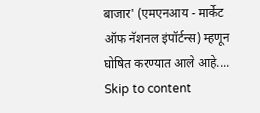बाजार' (एमएनआय - मार्केट ऑफ नॅशनल इंपॉर्टन्स) म्हणून घोषित करण्यात आले आहे....
Skip to content